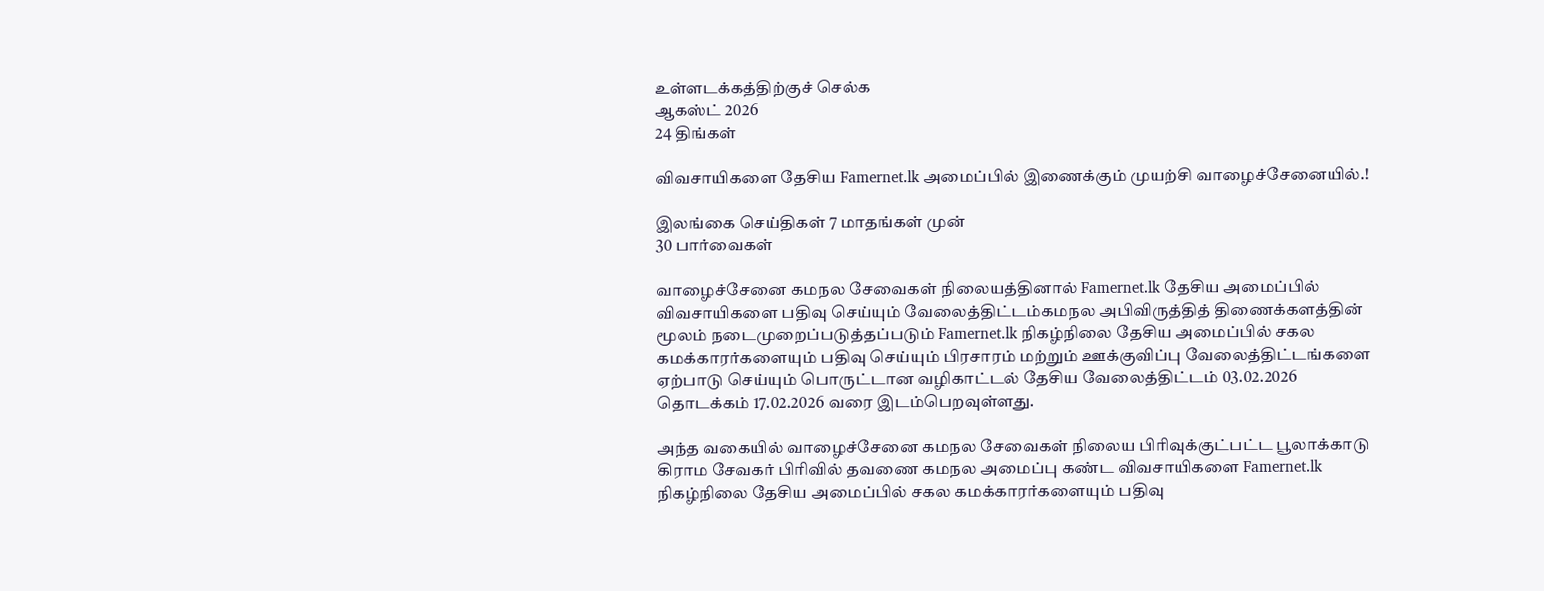உள்ளடக்கத்திற்குச் செல்க
ஆகஸ்ட் 2026
24 திங்கள்

விவசாயிகளை தேசிய Famernet.lk அமைப்பில் இணைக்கும் முயற்சி வாழைச்சேனையில்.!

இலங்கை செய்திகள் 7 மாதங்கள் முன்
30 பார்வைகள்

வாழைச்சேனை கமநல சேவைகள் நிலையத்தினால் Famernet.lk தேசிய அமைப்பில் விவசாயிகளை பதிவு செய்யும் வேலைத்திட்டம்கமநல அபிவிருத்தித் திணைக்களத்தின் மூலம் நடைமுறைப்படுத்தப்படும் Famernet.lk நிகழ்நிலை தேசிய அமைப்பில் சகல கமக்காரர்களையும் பதிவு செய்யும் பிரசாரம் மற்றும் ஊக்குவிப்பு வேலைத்திட்டங்களை ஏற்பாடு செய்யும் பொருட்டான வழிகாட்டல் தேசிய வேலைத்திட்டம் 03.02.2026 தொடக்கம் 17.02.2026 வரை இடம்பெறவுள்ளது.

அந்த வகையில் வாழைச்சேனை கமநல சேவைகள் நிலைய பிரிவுக்குட்பட்ட பூலாக்காடு கிராம சேவகர் பிரிவில் தவணை கமநல அமைப்பு கண்ட விவசாயிகளை Famernet.lk நிகழ்நிலை தேசிய அமைப்பில் சகல கமக்காரர்களையும் பதிவு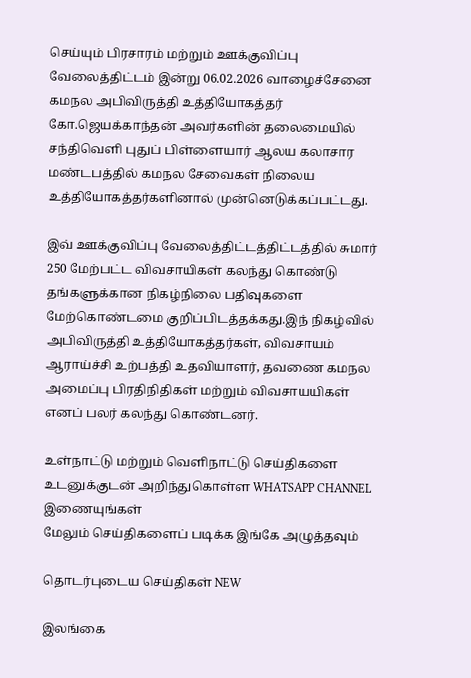செய்யும் பிரசாரம் மற்றும் ஊக்குவிப்பு வேலைத்திட்டம் இன்று 06.02.2026 வாழைச்சேனை கமநல அபிவிருத்தி உத்தியோகத்தர் கோ.ஜெயக்காந்தன் அவர்களின் தலைமையில் சந்திவெளி புதுப் பிள்ளையார் ஆலய கலாசார மண்டபத்தில் கமநல சேவைகள் நிலைய உத்தியோகத்தர்களினால் முன்னெடுக்கப்பட்டது.

இவ் ஊக்குவிப்பு வேலைத்திட்டத்திட்டத்தில் சுமார் 250 மேற்பட்ட விவசாயிகள் கலந்து கொண்டு தங்களுக்கான நிகழ்நிலை பதிவுகளை மேற்கொண்டமை குறிப்பிடத்தக்கது.இந் நிகழ்வில் அபிவிருத்தி உத்தியோகத்தர்கள், விவசாயம் ஆராய்ச்சி உற்பத்தி உதவியாளர், தவணை கமநல அமைப்பு பிரதிநிதிகள் மற்றும் விவசாயயிகள் எனப் பலர் கலந்து கொண்டனர்.

உள்நாட்டு மற்றும் வெளிநாட்டு செய்திகளை உடனுக்குடன் அறிந்துகொள்ள WHATSAPP CHANNEL இணையுங்கள்
மேலும் செய்திகளைப் படிக்க இங்கே அழுத்தவும்

தொடர்புடைய செய்திகள் NEW

இலங்கை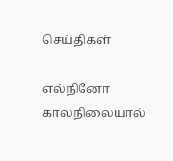செய்திகள்

எல்நினோ காலநிலையால்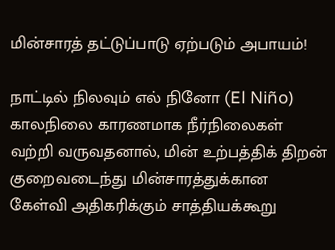மின்சாரத் தட்டுப்பாடு ஏற்படும் அபாயம்!

நாட்டில் நிலவும் எல் நினோ (El Niño) காலநிலை காரணமாக நீர்நிலைகள் வற்றி வருவதனால், மின் உற்பத்திக் திறன் குறைவடைந்து மின்சாரத்துக்கான கேள்வி அதிகரிக்கும் சாத்தியக்கூறு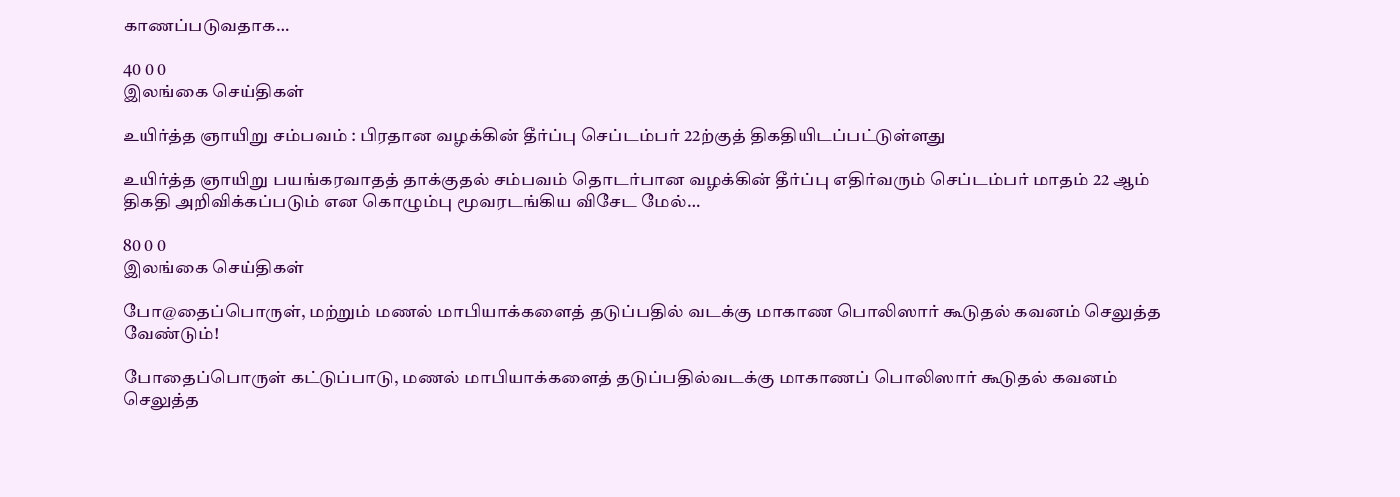காணப்படுவதாக…

40 0 0
இலங்கை செய்திகள்

உயிர்த்த ஞாயிறு சம்பவம் : பிரதான வழக்கின் தீர்ப்பு செப்டம்பர் 22ற்குத் திகதியிடப்பட்டுள்ளது

உயிர்த்த ஞாயிறு பயங்கரவாதத் தாக்குதல் சம்பவம் தொடர்பான வழக்கின் தீர்ப்பு எதிர்வரும் செப்டம்பர் மாதம் 22 ஆம் திகதி அறிவிக்கப்படும் என கொழும்பு மூவரடங்கிய விசேட மேல்…

80 0 0
இலங்கை செய்திகள்

போ@தைப்பொருள், மற்றும் மணல் மாபியாக்களைத் தடுப்பதில் வடக்கு மாகாண பொலிஸார் கூடுதல் கவனம் செலுத்த வேண்டும்!

போதைப்பொருள் கட்டுப்பாடு, மணல் மாபியாக்களைத் தடுப்பதில்வடக்கு மாகாணப் பொலிஸார் கூடுதல் கவனம் செலுத்த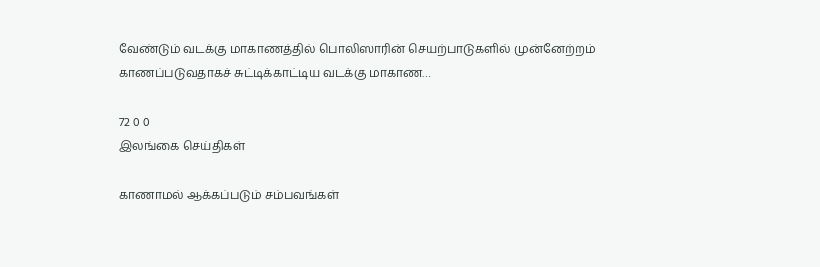வேண்டும் வடக்கு மாகாணத்தில் பொலிஸாரின் செயற்பாடுகளில் முன்னேற்றம் காணப்படுவதாகச் சுட்டிக்காட்டிய வடக்கு மாகாண…

72 0 0
இலங்கை செய்திகள்

காணாமல் ஆக்கப்படும் சம்பவங்கள்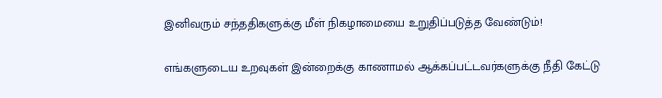இனிவரும் சந்ததிகளுக்கு மீள் நிகழாமையை உறுதிப்படுத்த வேண்டும்!

எங்களுடைய உறவுகள் இன்றைக்கு காணாமல் ஆக்கப்பட்டவர்களுக்கு நீதி கேட்டு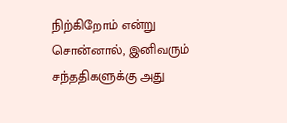நிற்கிறோம் என்று சொன்னால், இனிவரும் சந்ததிகளுக்கு அது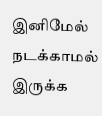இனிமேல் நடக்காமல் இருக்க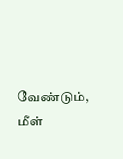வேண்டும், மீள்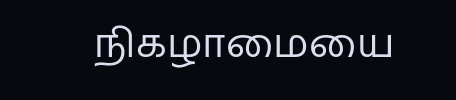நிகழாமையை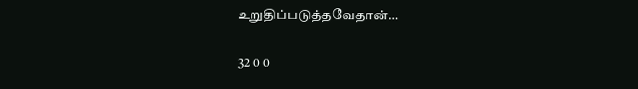உறுதிப்படுத்தவேதான்…

32 0 0